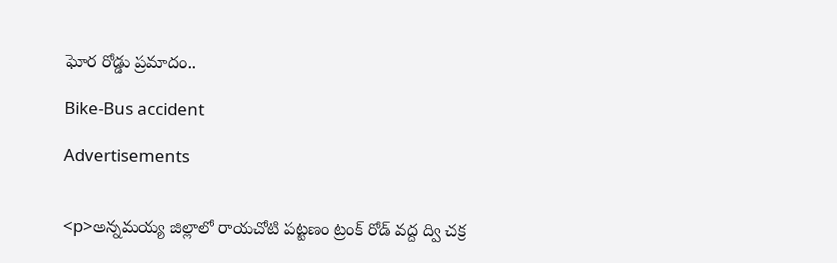ఘోర రోడ్డు ప్రమాదం..

Bike-Bus accident

Advertisements


<p>అన్నమయ్య జిల్లాలో రాయచోటి పట్టణం ట్రంక్ రోడ్ వద్ద ద్వి చక్ర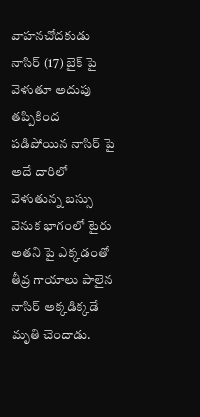వాహనచోదకుడు నాసిర్ (17) బైక్ పై వెళుతూ అదుపు తప్పికింద పడిపోయిన నాసిర్ పై అదే దారిలో వెళుతున్న బస్సు వెనుక భాగంలో టైరు అతని పై ఎక్కడంతో తీవ్ర గాయాలు పాలైన నాసిర్ అక్కడిక్కడే మృతి చెందాడు.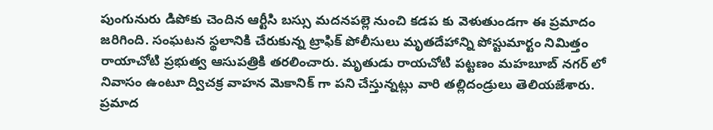పుంగునురు డిపోకు చెందిన ఆర్టీసి బస్సు మదనపల్లె నుంచి కడప కు వెళుతుండగా ఈ ప్రమాదం జరిగింది. సంఘటన స్థలానికి చేరుకున్న ట్రాఫిక్ పోలీసులు మృతదేహాన్ని పోస్టుమార్టం నిమిత్తం రాయాచోటి ప్రభుత్వ ఆసుపత్రికి తరలించారు. మృతుడు రాయచోటి పట్టణం మహబూబ్ నగర్ లో నివాసం ఉంటూ ద్విచక్ర వాహన మెకానిక్ గా పని చేస్తున్నట్లు వారి తల్లిదండ్రులు తెలియజేశారు. ప్రమాద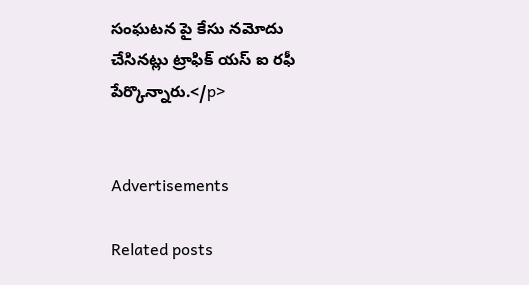సంఘటన పై కేసు నమోదు చేసినట్లు ట్రాఫిక్ యస్ ఐ రఫీ పేర్కొన్నారు.</p>


Advertisements

Related posts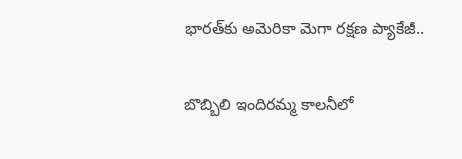భారత్‌కు అమెరికా మెగా రక్షణ ప్యాకేజీ..

బొబ్బిలి ఇందిరమ్మ కాలనీలో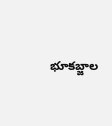భూకబ్జాల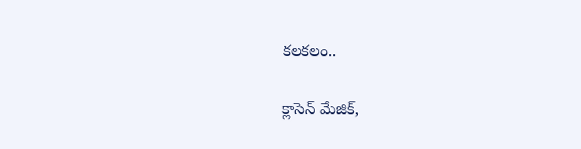కలకలం..

క్లాసెన్ మేజిక్,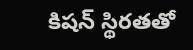కిషన్ స్థిరతతో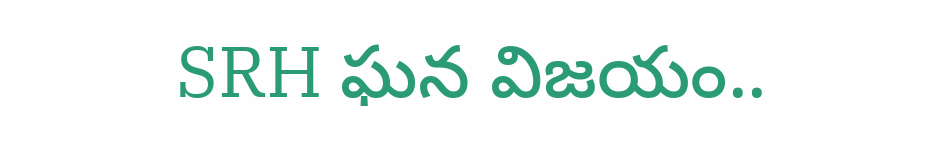SRH ఘన విజయం..